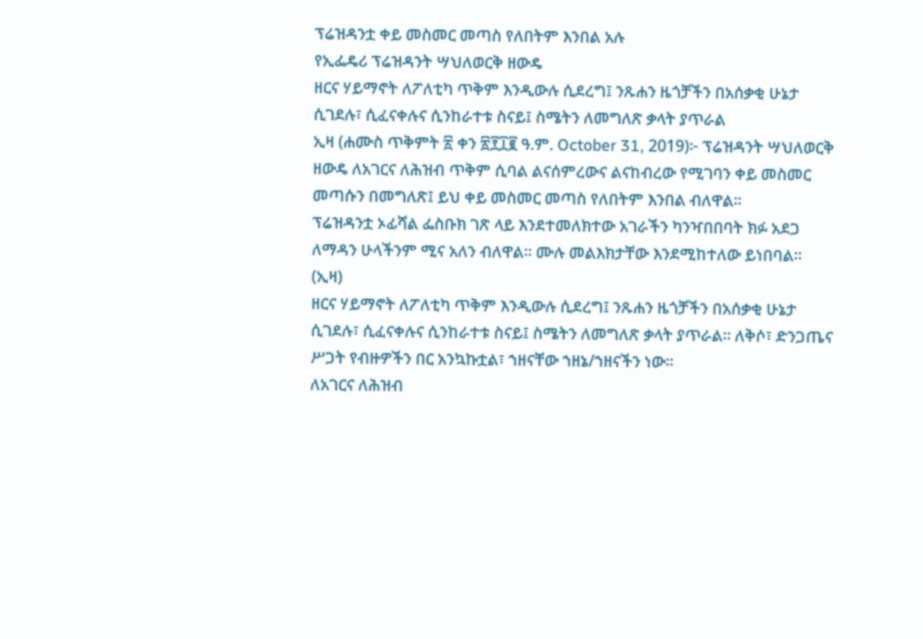ፕሬዝዳንቷ ቀይ መስመር መጣስ የለበትም እንበል አሉ
የኢፌዴሪ ፕሬዝዳንት ሣህለወርቅ ዘውዴ
ዘርና ሃይማኖት ለፖለቲካ ጥቅም እንዲውሉ ሲደረግ፤ ንጹሐን ዜጎቻችን በአሰቃቂ ሁኔታ ሲገደሉ፣ ሲፈናቀሉና ሲንከራተቱ ስናይ፤ ስሜትን ለመግለጽ ቃላት ያጥራል
ኢዛ (ሐሙስ ጥቅምት ፳ ቀን ፳፻፲፪ ዓ.ም. October 31, 2019)፦ ፕሬዝዳንት ሣህለወርቅ ዘውዴ ለአገርና ለሕዝብ ጥቅም ሲባል ልናሰምረውና ልናከብረው የሚገባን ቀይ መስመር መጣሱን በመግለጽ፤ ይህ ቀይ መስመር መጣስ የለበትም እንበል ብለዋል።
ፕሬዝዳንቷ ኦፊሻል ፌስቡክ ገጽ ላይ እንደተመለክተው አገራችን ካንዣበበባት ክፉ አደጋ ለማዳን ሁላችንም ሚና አለን ብለዋል። ሙሉ መልእክታቸው እንደሚከተለው ይነበባል። (ኢዛ)
ዘርና ሃይማኖት ለፖለቲካ ጥቅም እንዲውሉ ሲደረግ፤ ንጹሐን ዜጎቻችን በአሰቃቂ ሁኔታ ሲገደሉ፣ ሲፈናቀሉና ሲንከራተቱ ስናይ፤ ስሜትን ለመግለጽ ቃላት ያጥራል። ለቅሶ፣ ድንጋጤና ሥጋት የብዙዎችን በር አንኳኩቷል፣ ኀዘናቸው ኀዘኔ/ኀዘናችን ነው።
ለአገርና ለሕዝብ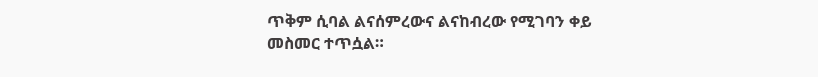ጥቅም ሲባል ልናሰምረውና ልናከብረው የሚገባን ቀይ መስመር ተጥሷል።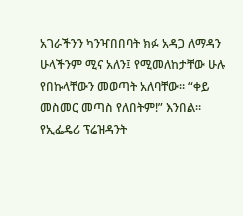አገራችንን ካንዣበበባት ክፉ አዳጋ ለማዳን ሁላችንም ሚና አለን፤ የሚመለከታቸው ሁሉ የበኩላቸውን መወጣት አለባቸው። “ቀይ መስመር መጣስ የለበትም!” እንበል።
የኢፌዴሪ ፕሬዝዳንት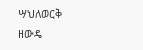ሣህለወርቅ ዘውዴ